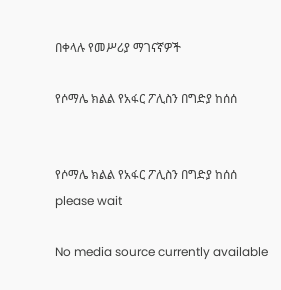በቀላሉ የመሥሪያ ማገናኛዎች

የሶማሌ ክልል የአፋር ፖሊስን በግድያ ከሰሰ


የሶማሌ ክልል የአፋር ፖሊስን በግድያ ከሰሰ
please wait

No media source currently available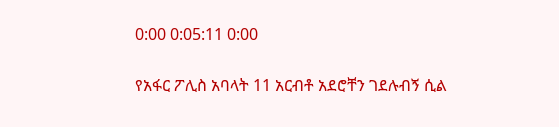0:00 0:05:11 0:00

የአፋር ፖሊስ አባላት 11 አርብቶ አደሮቸን ገደሉብኝ ሲል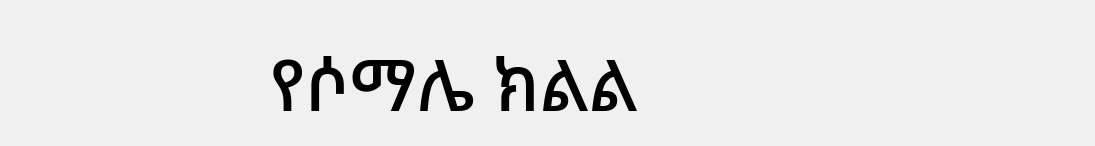የሶማሌ ክልል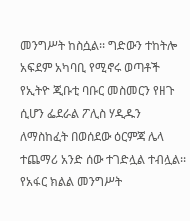መንግሥት ከስሷል፡፡ ግድውን ተከትሎ አፍደም አካባቢ የሚኖሩ ወጣቶች የኢትዮ ጂቡቲ ባቡር መስመርን የዘጉ ሲሆን ፌደራል ፖሊስ ሃዲዱን ለማስከፈት በወሰደው ዕርምጃ ሌላ ተጨማሪ አንድ ሰው ተገድሏል ተብሏል፡፡ የአፋር ክልል መንግሥት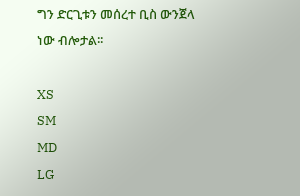ግን ድርጊቱን መሰረተ ቢስ ውንጀላ ነው ብሎታል፡፡

XS
SM
MD
LG